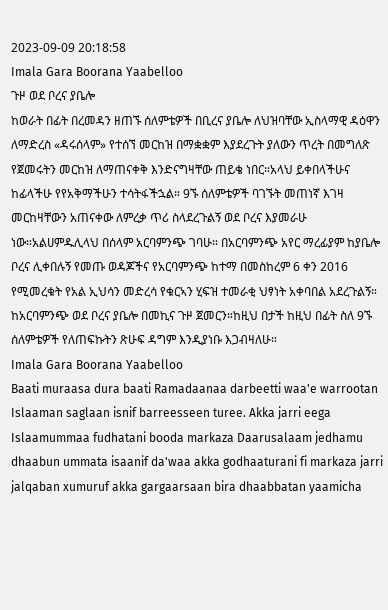2023-09-09 20:18:58
Imala Gara Boorana Yaabelloo
ጉዞ ወደ ቦረና ያቤሎ
ከወራት በፊት በረመዳን ዘጠኙ ሰለምቴዎች በቢረና ያቤሎ ለህዝባቸው ኢስላማዊ ዳዕዋን ለማድረስ «ዳሩሰላም» የተሰኘ መርከዝ በማቋቋም እያደረጉት ያለውን ጥረት በመግለጽ የጀመሩትን መርከዝ ለማጠናቀቅ እንድናግዛቸው ጠይቄ ነበር።አላህ ይቀበላችሁና ከፊላችሁ የየአቅማችሁን ተሳትፋችኋል። 9ኙ ሰለምቴዎች ባገኙት መጠነኛ እገዛ መርከዛቸውን አጠናቀው ለምረቃ ጥሪ ስላደረጉልኝ ወደ ቦረና እያመራሁ ነው።አልሀምዱሊላህ በሰላም አርባምንጭ ገባሁ። በአርባምንጭ አየር ማረፊያም ከያቤሎ ቦረና ሊቀበሉኝ የመጡ ወዳጆችና የአርባምንጭ ከተማ በመስከረም 6 ቀን 2016 የሚመረቁት የአል ኢህሳን መድረሳ የቁርኣን ሂፍዝ ተመራቂ ህፃነት አቀባበል አደረጉልኝ። ከአርባምንጭ ወደ ቦረና ያቤሎ በመኪና ጉዞ ጀመርን።ከዚህ በታች ከዚህ በፊት ስለ 9ኙ ሰለምቴዎች የለጠፍኩትን ጽሁፍ ዳግም እንዲያነቡ እጋብዛለሁ።
Imala Gara Boorana Yaabelloo
Baati muraasa dura baati Ramadaanaa darbeetti waa'e warrootan Islaaman saglaan isnif barreesseen turee. Akka jarri eega Islaamummaa fudhatani booda markaza Daarusalaam jedhamu dhaabun ummata isaanif da'waa akka godhaaturani fi markaza jarri jalqaban xumuruf akka gargaarsaan bira dhaabbatan yaamicha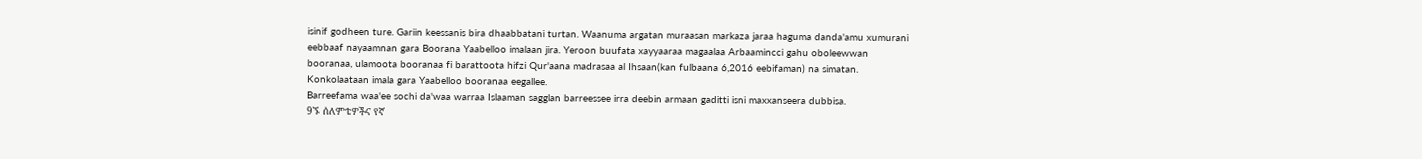isinif godheen ture. Gariin keessanis bira dhaabbatani turtan. Waanuma argatan muraasan markaza jaraa haguma danda'amu xumurani eebbaaf nayaamnan gara Boorana Yaabelloo imalaan jira. Yeroon buufata xayyaaraa magaalaa Arbaamincci gahu oboleewwan booranaa, ulamoota booranaa fi barattoota hifzi Qur'aana madrasaa al Ihsaan(kan fulbaana 6,2016 eebifaman) na simatan. Konkolaataan imala gara Yaabelloo booranaa eegallee.
Barreefama waa'ee sochi da'waa warraa Islaaman sagglan barreessee irra deebin armaan gaditti isni maxxanseera dubbisa.
9ኙ ሰለምቴዎችና የኛ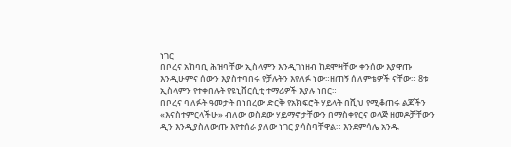ነገር
በቦረና አከባቢ ሕዝባቸው ኢስላምን እንዲገነዘብ ከደሞዛቸው ቀንሰው እያዋጡ እንዲሁምና ሰውን እያስተባበሩ የቻሉትን እየለፉ ነው።ዘጠኝ ሰለምቴዎች ናቸው። 8ቱ ኢስላምን የተቀበሉት የዩኒቨርሲቲ ተማሪዎች እያሉ ነበር።
በቦረና ባለፉት ዓመታት በነበረው ድርቅ የአክፍሮት ሃይላት በሺህ የሚቆጠሩ ልጆችን «እናስተምርላችሁ» ብለው ወስደው ሃይማኖታቸውን በማስቀየርና ወላጅ ዘመዶቻቸውን ዲን እንዲያስለውጡ እየተሰራ ያለው ነገር ያሳስባቸዋል። እንደምሳሌ አንዱ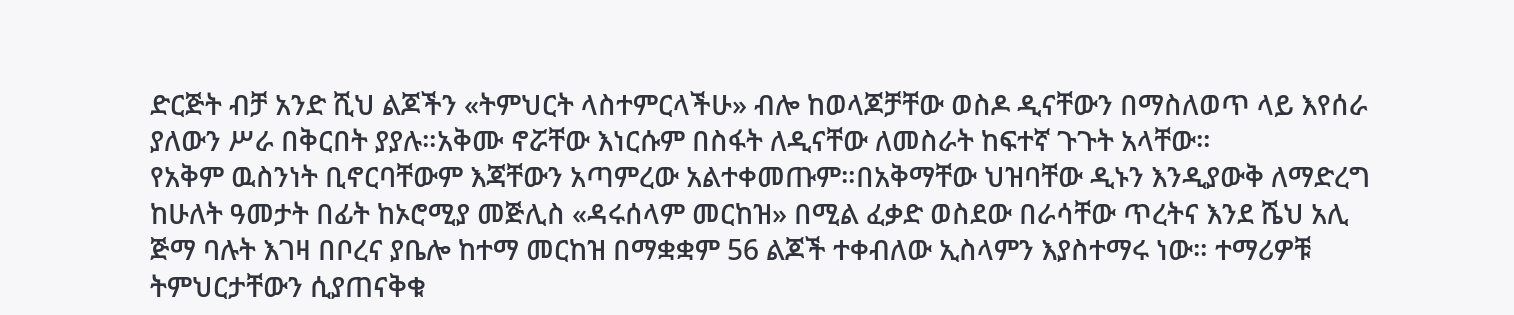ድርጅት ብቻ አንድ ሺህ ልጆችን «ትምህርት ላስተምርላችሁ» ብሎ ከወላጆቻቸው ወስዶ ዲናቸውን በማስለወጥ ላይ እየሰራ ያለውን ሥራ በቅርበት ያያሉ።አቅሙ ኖሯቸው እነርሱም በስፋት ለዲናቸው ለመስራት ከፍተኛ ጉጉት አላቸው።
የአቅም ዉስንነት ቢኖርባቸውም እጃቸውን አጣምረው አልተቀመጡም።በአቅማቸው ህዝባቸው ዲኑን እንዲያውቅ ለማድረግ ከሁለት ዓመታት በፊት ከኦሮሚያ መጅሊስ «ዳሩሰላም መርከዝ» በሚል ፈቃድ ወስደው በራሳቸው ጥረትና እንደ ሼህ አሊ ጅማ ባሉት እገዛ በቦረና ያቤሎ ከተማ መርከዝ በማቋቋም 56 ልጆች ተቀብለው ኢስላምን እያስተማሩ ነው። ተማሪዎቹ ትምህርታቸውን ሲያጠናቅቁ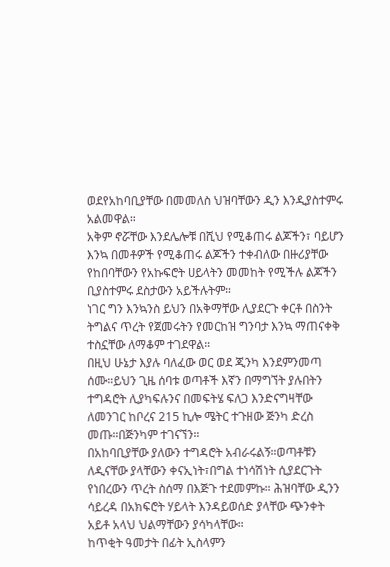ወደየአከባቢያቸው በመመለስ ህዝባቸውን ዲን እንዲያስተምሩ አልመዋል።
አቅም ኖሯቸው እንደሌሎቹ በሺህ የሚቆጠሩ ልጆችን፣ ባይሆን እንኳ በመቶዎች የሚቆጠሩ ልጆችን ተቀብለው በዙሪያቸው የከበባቸውን የአኩፍሮት ሀይላትን መመከት የሚችሉ ልጆችን ቢያስተምሩ ደስታውን አይችሉትም።
ነገር ግን እንኳንስ ይህን በአቅማቸው ሊያደርጉ ቀርቶ በስንት ትግልና ጥረት የጀመሩትን የመርከዝ ግንባታ እንኳ ማጠናቀቅ ተስኗቸው ለማቆም ተገደዋል።
በዚህ ሁኔታ እያሉ ባለፈው ወር ወደ ጂንካ እንደምንመጣ ሰሙ።ይህን ጊዜ ሰባቱ ወጣቶች እኛን በማግኘት ያሉበትን ተግዳሮት ሊያካፍሉንና በመፍትሄ ፍለጋ እንድናግዛቸው ለመንገር ከቦረና 215 ኪሎ ሜትር ተጉዘው ጅንካ ድረስ መጡ።በጅንካም ተገናኘን።
በአከባቢያቸው ያለውን ተግዳሮት አብራሩልኝ።ወጣቶቹን ለዲናቸው ያላቸውን ቀናኢነት፣በግል ተነሳሽነት ሲያደርጉት የነበረውን ጥረት ስሰማ በእጅጉ ተደመምኩ። ሕዝባቸው ዲንን ሳይረዳ በአክፍሮት ሃይላት እንዳይወሰድ ያላቸው ጭንቀት አይቶ አላህ ህልማቸውን ያሳካላቸው።
ከጥቂት ዓመታት በፊት ኢስላምን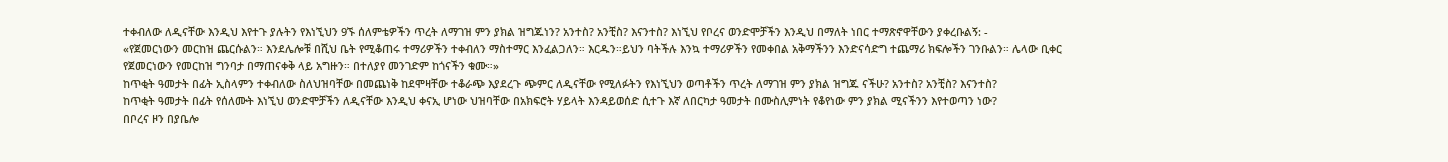ተቀብለው ለዲናቸው እንዲህ እየተጉ ያሉትን የእነኚህን 9ኙ ሰለምቴዎችን ጥረት ለማገዝ ምን ያክል ዝግጁነን? አንተስ? አንቺስ? እናንተስ? እነኚህ የቦረና ወንድሞቻችን እንዲህ በማለት ነበር ተማጽኖዋቸውን ያቀረቡልኝ: -
«የጀመርነውን መርከዝ ጨርሱልን። እንደሌሎቹ በሺህ ቤት የሚቆጠሩ ተማሪዎችን ተቀብለን ማስተማር እንፈልጋለን። እርዱን።ይህን ባትችሉ እንኳ ተማሪዎችን የመቀበል አቅማችንን እንድናሳድግ ተጨማሪ ክፍሎችን ገንቡልን። ሌላው ቢቀር የጀመርነውን የመርከዝ ግንባታ በማጠናቀቅ ላይ አግዙን። በተለያየ መንገድም ከጎናችን ቁሙ።»
ከጥቂት ዓመታት በፊት ኢስላምን ተቀብለው ስለህዝባቸው በመጨነቅ ከደሞዛቸው ተቆራጭ እያደረጉ ጭምር ለዲናቸው የሚለፉትን የእነኚህን ወጣቶችን ጥረት ለማገዝ ምን ያክል ዝግጁ ናችሁ? አንተስ? አንቺስ? እናንተስ?
ከጥቂት ዓመታት በፊት የሰለሙት እነኚህ ወንድሞቻችን ለዲናቸው እንዲህ ቀናኢ ሆነው ህዝባቸው በአክፍሮት ሃይላት እንዳይወሰድ ሲተጉ እኛ ለበርካታ ዓመታት በሙስሊምነት የቆየነው ምን ያክል ሚናችንን እየተወጣን ነው?
በቦረና ዞን በያቤሎ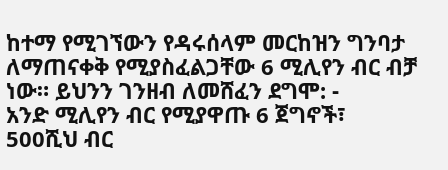ከተማ የሚገኘውን የዳሩሰላም መርከዝን ግንባታ ለማጠናቀቅ የሚያስፈልጋቸው 6 ሚሊየን ብር ብቻ ነው። ይህንን ገንዘብ ለመሸፈን ደግሞ: -
አንድ ሚሊየን ብር የሚያዋጡ 6 ጀግኖች፣
500ሺህ ብር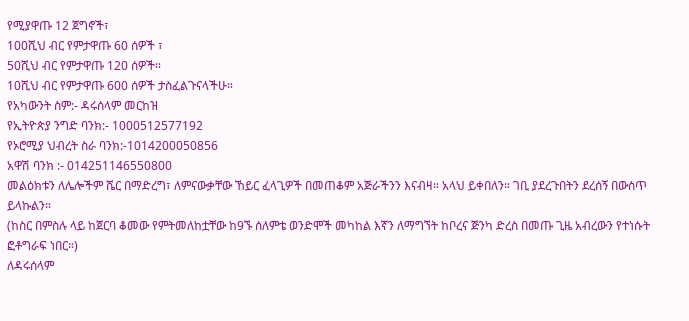የሚያዋጡ 12 ጀግኖች፣
100ሺህ ብር የምታዋጡ 60 ሰዎች ፣
50ሺህ ብር የምታዋጡ 120 ሰዎች።
10ሺህ ብር የምታዋጡ 600 ሰዎች ታስፈልጉናላችሁ።
የአካውንት ስም:- ዳሩሰላም መርከዝ
የኢትዮጵያ ንግድ ባንክ:- 1000512577192
የኦሮሚያ ህብረት ስራ ባንክ:-1014200050856
አዋሽ ባንክ :- 014251146550800
መልዕክቱን ለሌሎችም ሼር በማድረግ፣ ለምናውቃቸው ኸይር ፈላጊዎች በመጠቆም አጅራችንን እናብዛ። አላህ ይቀበለን። ገቢ ያደረጉበትን ደረሰኝ በውስጥ ይላኩልን።
(ከስር በምስሉ ላይ ከጀርባ ቆመው የምትመለከቷቸው ከ9ኙ ሰለምቴ ወንድሞች መካከል እኛን ለማግኘት ከቦረና ጅንካ ድረስ በመጡ ጊዜ አብረውን የተነሱት ፎቶግራፍ ነበር።)
ለዳሩሰላም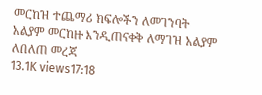መርከዝ ተጨማሪ ክፍሎችን ለመገንባት አልያም መርከዙ እንዲጠናቀቅ ለማገዝ አልያም ለበለጠ መረጃ
13.1K views17:18